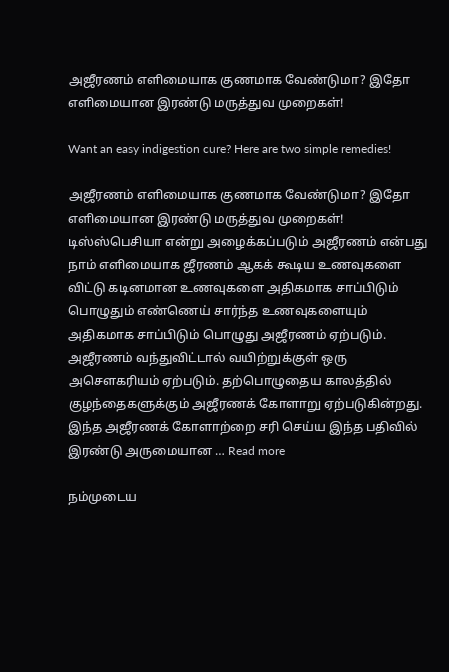அஜீரணம் எளிமையாக குணமாக வேண்டுமா? இதோ எளிமையான இரண்டு மருத்துவ முறைகள்!

Want an easy indigestion cure? Here are two simple remedies!

அஜீரணம் எளிமையாக குணமாக வேண்டுமா? இதோ எளிமையான இரண்டு மருத்துவ முறைகள்! டிஸ்ஸ்பெசியா என்று அழைக்கப்படும் அஜீரணம் என்பது நாம் எளிமையாக ஜீரணம் ஆகக் கூடிய உணவுகளை விட்டு கடினமான உணவுகளை அதிகமாக சாப்பிடும் பொழுதும் எண்ணெய் சார்ந்த உணவுகளையும் அதிகமாக சாப்பிடும் பொழுது அஜீரணம் ஏற்படும். அஜீரணம் வந்துவிட்டால் வயிற்றுக்குள் ஒரு அசௌகரியம் ஏற்படும். தற்பொழுதைய காலத்தில் குழந்தைகளுக்கும் அஜீரணக் கோளாறு ஏற்படுகின்றது. இந்த அஜீரணக் கோளாற்றை சரி செய்ய இந்த பதிவில் இரண்டு அருமையான … Read more

நம்முடைய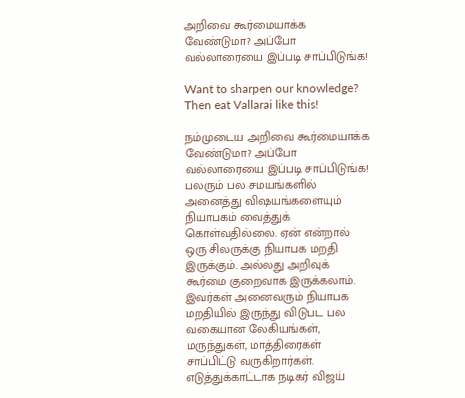அறிவை கூர்மையாக்க வேண்டுமா? அப்போ வல்லாரையை இப்படி சாப்பிடுங்க!

Want to sharpen our knowledge? Then eat Vallarai like this!

நம்முடைய அறிவை கூர்மையாக்க வேண்டுமா? அப்போ வல்லாரையை இப்படி சாப்பிடுங்க! பலரும் பல சமயங்களில் அனைத்து விஷயங்களையும் நியாபகம் வைத்துக் கொள்வதில்லை. ஏன் என்றால் ஒரு சிலருக்கு நியாபக மறதி இருக்கும். அல்லது அறிவுக் கூர்மை குறைவாக இருக்கலாம். இவர்கள் அனைவரும் நியாபக மறதியில் இருந்து விடுபட பல வகையான லேகியங்கள், மருந்துகள், மாத்திரைகள் சாப்பிட்டு வருகிறார்கள். எடுத்துக்காட்டாக நடிகர் விஜய்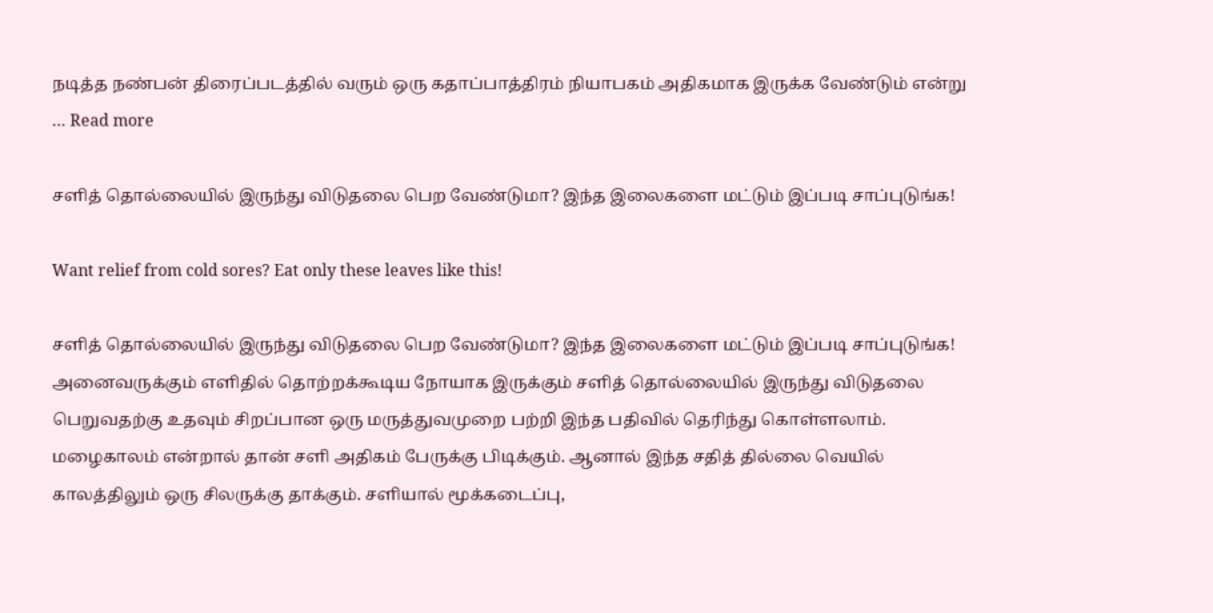நடித்த நண்பன் திரைப்படத்தில் வரும் ஒரு கதாப்பாத்திரம் நியாபகம் அதிகமாக இருக்க வேண்டும் என்று … Read more

சளித் தொல்லையில் இருந்து விடுதலை பெற வேண்டுமா? இந்த இலைகளை மட்டும் இப்படி சாப்புடுங்க!

Want relief from cold sores? Eat only these leaves like this!

சளித் தொல்லையில் இருந்து விடுதலை பெற வேண்டுமா? இந்த இலைகளை மட்டும் இப்படி சாப்புடுங்க! அனைவருக்கும் எளிதில் தொற்றக்கூடிய நோயாக இருக்கும் சளித் தொல்லையில் இருந்து விடுதலை பெறுவதற்கு உதவும் சிறப்பான ஒரு மருத்துவமுறை பற்றி இந்த பதிவில் தெரிந்து கொள்ளலாம். மழைகாலம் என்றால் தான் சளி அதிகம் பேருக்கு பிடிக்கும். ஆனால் இந்த சதித் தில்லை வெயில் காலத்திலும் ஒரு சிலருக்கு தாக்கும். சளியால் மூக்கடைப்பு,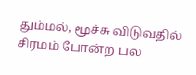தும்மல், மூச்சு விடுவதில் சிரமம் போன்ற பல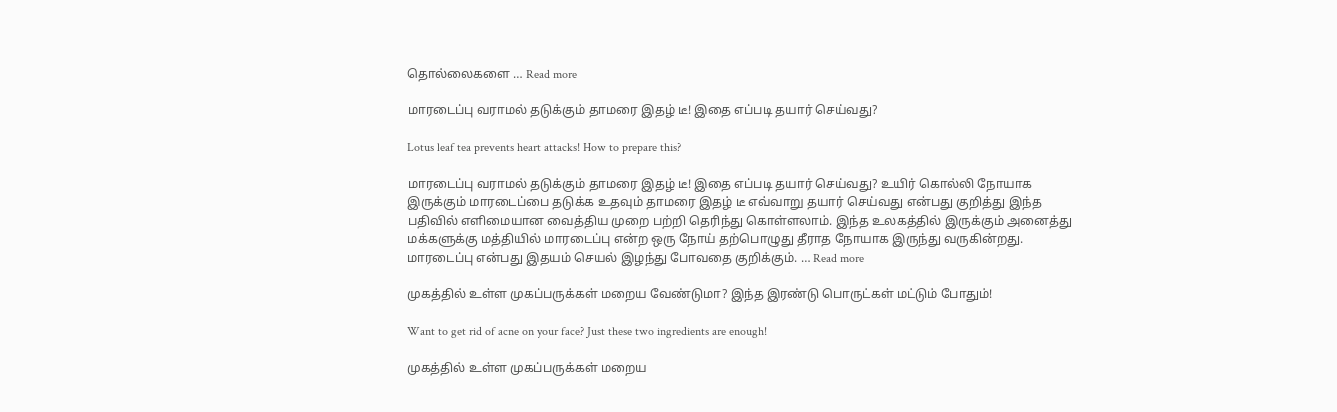தொல்லைகளை … Read more

மாரடைப்பு வராமல் தடுக்கும் தாமரை இதழ் டீ! இதை எப்படி தயார் செய்வது?

Lotus leaf tea prevents heart attacks! How to prepare this?

மாரடைப்பு வராமல் தடுக்கும் தாமரை இதழ் டீ! இதை எப்படி தயார் செய்வது? உயிர் கொல்லி நோயாக இருக்கும் மாரடைப்பை தடுக்க உதவும் தாமரை இதழ் டீ எவ்வாறு தயார் செய்வது என்பது குறித்து இந்த பதிவில் எளிமையான வைத்திய முறை பற்றி தெரிந்து கொள்ளலாம். இந்த உலகத்தில் இருக்கும் அனைத்து மக்களுக்கு மத்தியில் மாரடைப்பு என்ற ஒரு நோய் தற்பொழுது தீராத நோயாக இருந்து வருகின்றது. மாரடைப்பு என்பது இதயம் செயல் இழந்து போவதை குறிக்கும். … Read more

முகத்தில் உள்ள முகப்பருக்கள் மறைய வேண்டுமா? இந்த இரண்டு பொருட்கள் மட்டும் போதும்!

Want to get rid of acne on your face? Just these two ingredients are enough!

முகத்தில் உள்ள முகப்பருக்கள் மறைய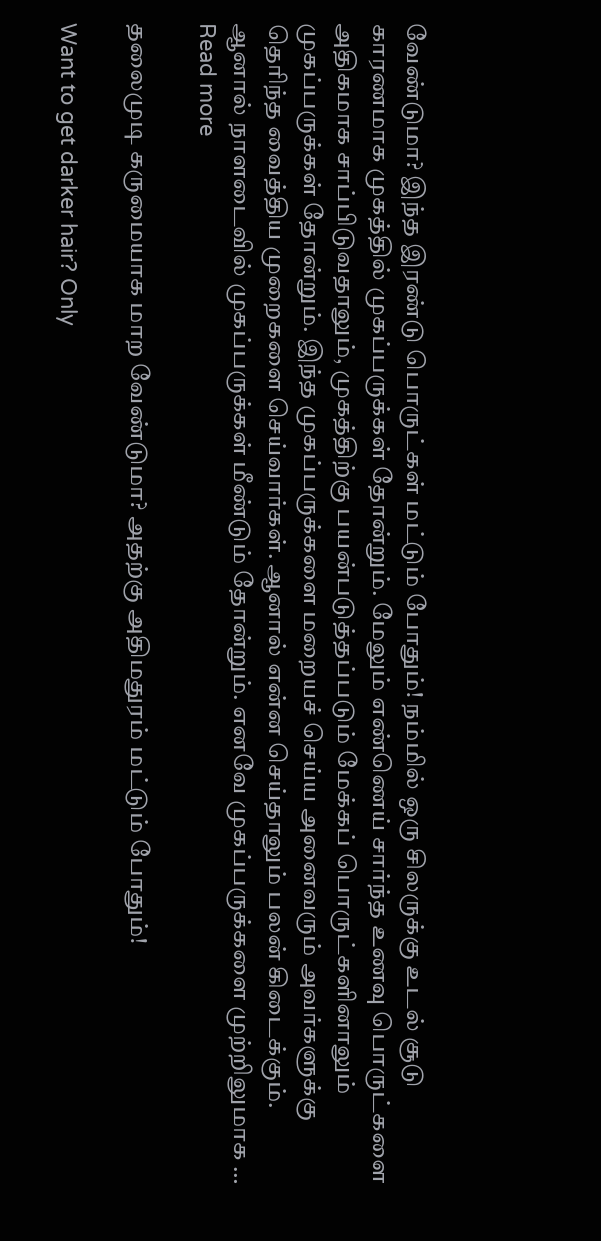வேண்டுமா? இந்த இரண்டு பொருட்கள் மட்டும் போதும்! நம்மில் ஒரு சிலருக்கு உடல் சூடு காரணமாக முகத்தில் முகப்பருக்கள் தோன்றும். மேலும் எண்ணெய் சார்ந்த உணவு பொருட்களை அதிகமாக சாப்பிடுவதாலும், முகத்திற்கு பயன்படுத்தப்படும் மேக்கப் பொருட்களினாலும் முகப்பருக்கள் தோன்றும். இந்த முகப்பருக்களை மறையச் செய்ய அனைவரும் அவர்களுக்கு தெரிந்த வைத்திய முறைகளை செய்வார்கள். ஆனால் என்ன செய்தாலும் பலன் கிடைக்கும். ஆனால் நாளடைவில் முகப்பருக்கள் மீண்டும் தோன்றும். எனவே முகப்பருக்களை முற்றிலுமாக … Read more

தலைமுடி கருமையாக மாற வேண்டுமா? அதற்கு அதிமதுரம் மட்டும் போதும்!

Want to get darker hair? Only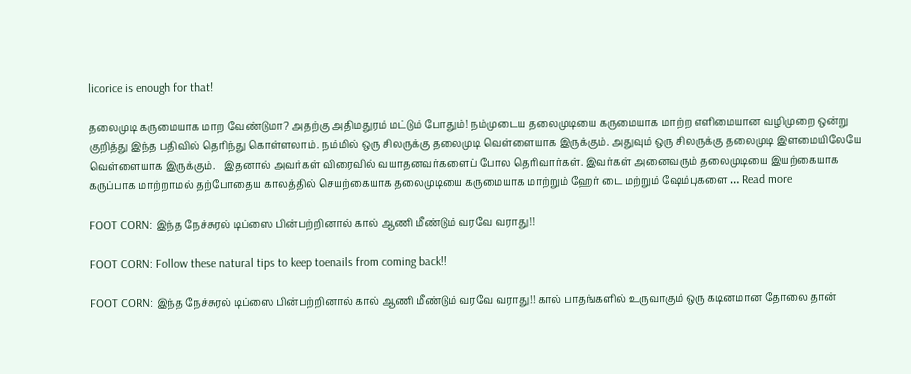licorice is enough for that!

தலைமுடி கருமையாக மாற வேண்டுமா? அதற்கு அதிமதுரம் மட்டும் போதும்! நம்முடைய தலைமுடியை கருமையாக மாற்ற எளிமையான வழிமுறை ஒன்று குறித்து இந்த பதிவில் தெரிந்து கொள்ளலாம். நம்மில் ஒரு சிலருக்கு தலைமுடி வெள்ளையாக இருக்கும். அதுவும் ஒரு சிலருக்கு தலைமுடி இளமையிலேயே வெள்ளையாக இருக்கும்.   இதனால் அவர்கள் விரைவில் வயாதனவர்களைப் போல தெரிவார்கள். இவர்கள் அனைவரும் தலைமுடியை இயற்கையாக கருப்பாக மாற்றாமல் தற்போதைய காலத்தில் செயற்கையாக தலைமுடியை கருமையாக மாற்றும் ஹேர் டை மற்றும் ஷேம்புகளை … Read more

FOOT CORN: இந்த நேச்சுரல் டிப்ஸை பின்பற்றினால் கால் ஆணி மீண்டும் வரவே வராது!!

FOOT CORN: Follow these natural tips to keep toenails from coming back!!

FOOT CORN: இந்த நேச்சுரல் டிப்ஸை பின்பற்றினால் கால் ஆணி மீண்டும் வரவே வராது!! கால் பாதங்களில் உருவாகும் ஒரு கடினமான தோலை தான்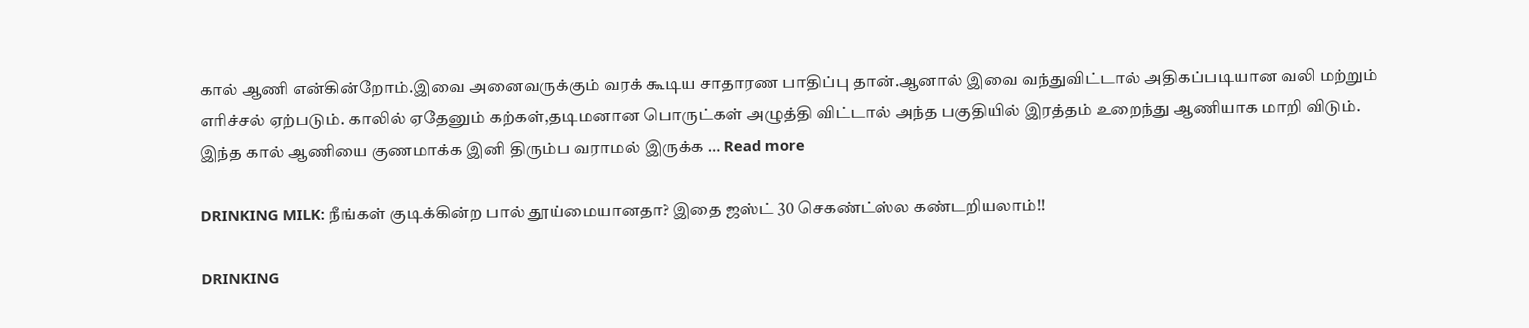கால் ஆணி என்கின்றோம்.இவை அனைவருக்கும் வரக் கூடிய சாதாரண பாதிப்பு தான்.ஆனால் இவை வந்துவிட்டால் அதிகப்படியான வலி மற்றும் எரிச்சல் ஏற்படும். காலில் ஏதேனும் கற்கள்,தடிமனான பொருட்கள் அழுத்தி விட்டால் அந்த பகுதியில் இரத்தம் உறைந்து ஆணியாக மாறி விடும். இந்த கால் ஆணியை குணமாக்க இனி திரும்ப வராமல் இருக்க … Read more

DRINKING MILK: நீங்கள் குடிக்கின்ற பால் தூய்மையானதா? இதை ஜஸ்ட் 30 செகண்ட்ஸ்ல கண்டறியலாம்!!

DRINKING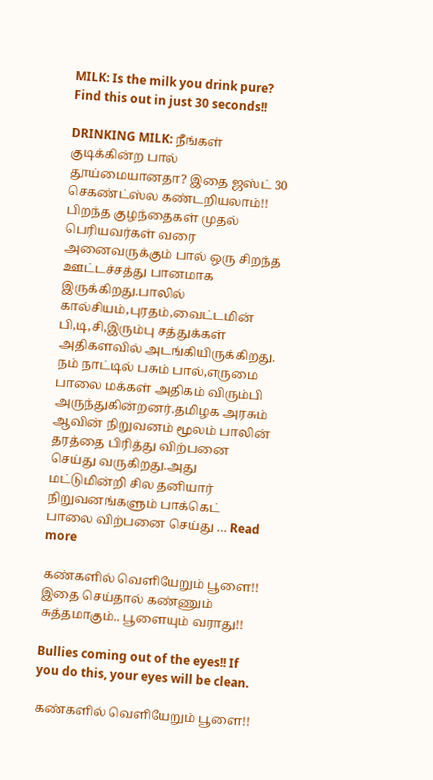MILK: Is the milk you drink pure? Find this out in just 30 seconds!!

DRINKING MILK: நீங்கள் குடிக்கின்ற பால் தூய்மையானதா? இதை ஜஸ்ட் 30 செகண்ட்ஸ்ல கண்டறியலாம்!! பிறந்த குழந்தைகள் முதல் பெரியவர்கள் வரை அனைவருக்கும் பால் ஒரு சிறந்த ஊட்டச்சத்து பானமாக இருக்கிறது.பாலில் கால்சியம்,புரதம்,வைட்டமின் பி,டி,சி,இரும்பு சத்துக்கள் அதிகளவில் அடங்கியிருக்கிறது. நம் நாட்டில் பசும் பால்,எருமை பாலை மக்கள் அதிகம் விரும்பி அருந்துகின்றனர்.தமிழக அரசும் ஆவின் நிறுவனம் மூலம் பாலின் தரத்தை பிரித்து விற்பனை செய்து வருகிறது.அது மட்டுமின்றி சில தனியார் நிறுவனங்களும் பாக்கெட் பாலை விற்பனை செய்து … Read more

கண்களில் வெளியேறும் பூளை!! இதை செய்தால் கண்ணும் சுத்தமாகும்.. பூளையும் வராது!!

Bullies coming out of the eyes!! If you do this, your eyes will be clean.

கண்களில் வெளியேறும் பூளை!!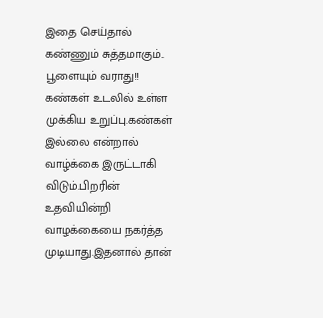இதை செய்தால் கண்ணும் சுத்தமாகும்.. பூளையும் வராது!! கண்கள் உடலில் உள்ள முக்கிய உறுப்பு.கண்கள் இல்லை என்றால் வாழ்க்கை இருட்டாகி விடும்.பிறரின் உதவியின்றி வாழக்கையை நகர்த்த முடியாது.இதனால் தான்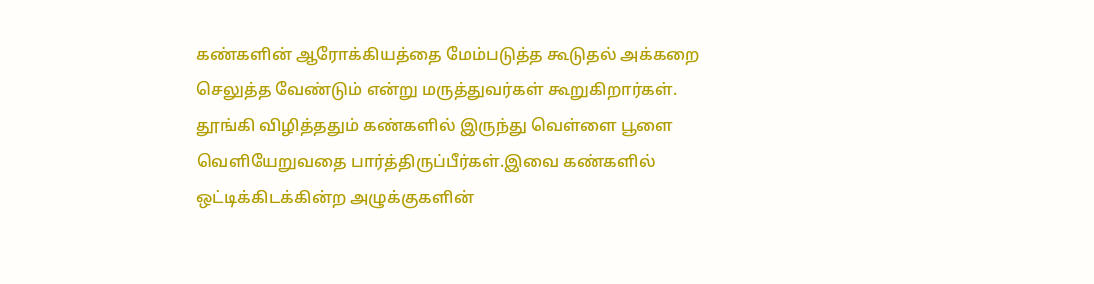கண்களின் ஆரோக்கியத்தை மேம்படுத்த கூடுதல் அக்கறை செலுத்த வேண்டும் என்று மருத்துவர்கள் கூறுகிறார்கள். தூங்கி விழித்ததும் கண்களில் இருந்து வெள்ளை பூளை வெளியேறுவதை பார்த்திருப்பீர்கள்.இவை கண்களில் ஒட்டிக்கிடக்கின்ற அழுக்குகளின்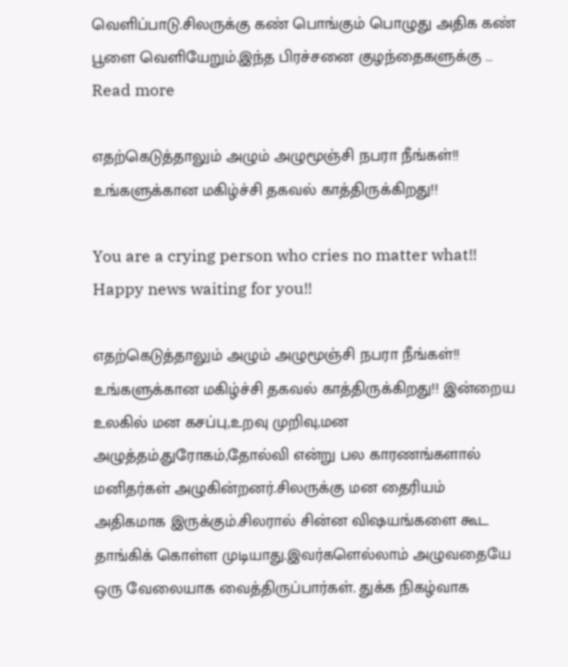வெளிப்பாடு.சிலருக்கு கண் பொங்கும் பொழுது அதிக கண் பூளை வெளியேறும்.இந்த பிரச்சனை குழந்தைகளுக்கு … Read more

எதற்கெடுத்தாலும் அழும் அழுமூஞ்சி நபரா நீங்கள்!! உங்களுக்கான மகிழ்ச்சி தகவல் காத்திருக்கிறது!!

You are a crying person who cries no matter what!! Happy news waiting for you!!

எதற்கெடுத்தாலும் அழும் அழுமூஞ்சி நபரா நீங்கள்!! உங்களுக்கான மகிழ்ச்சி தகவல் காத்திருக்கிறது!! இன்றைய உலகில் மன கசப்பு,உறவு முறிவு,மன அழுத்தம்,துரோகம்,தோல்வி என்று பல காரணங்களால் மனிதர்கள் அழுகின்றனர்.சிலருக்கு மன தைரியம் அதிகமாக இருக்கும்.சிலரால் சின்ன விஷயங்களை கூட தாங்கிக் கொள்ள முடியாது.இவர்களெல்லாம் அழுவதையே ஒரு வேலையாக வைத்திருப்பார்கள். துக்க நிகழ்வாக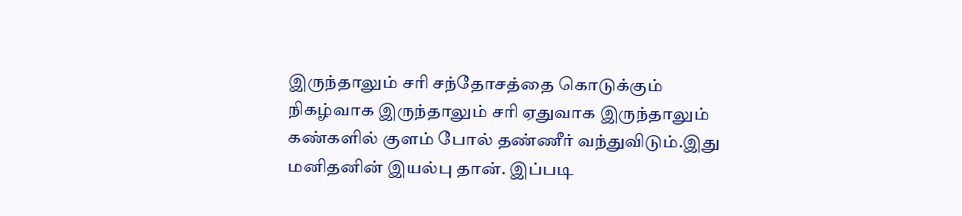இருந்தாலும் சரி சந்தோசத்தை கொடுக்கும் நிகழ்வாக இருந்தாலும் சரி ஏதுவாக இருந்தாலும் கண்களில் குளம் போல் தண்ணீர் வந்துவிடும்.இது மனிதனின் இயல்பு தான். இப்படி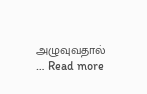அழுவுவதால் … Read more